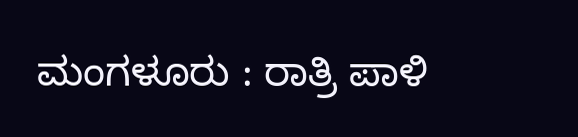ಮಂಗಳೂರು : ರಾತ್ರಿ ಪಾಳಿ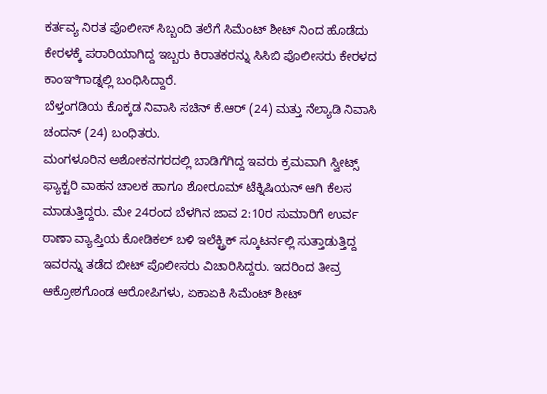ಕರ್ತವ್ಯ ನಿರತ ಪೊಲೀಸ್ ಸಿಬ್ಬಂದಿ ತಲೆಗೆ ಸಿಮೆಂಟ್ ಶೀಟ್ ನಿಂದ ಹೊಡೆದು ಕೇರಳಕ್ಕೆ ಪರಾರಿಯಾಗಿದ್ದ ಇಬ್ಬರು ಕಿರಾತಕರನ್ನು ಸಿಸಿಬಿ ಪೊಲೀಸರು ಕೇರಳದ ಕಾಂಞಿಗಾಡ್ನಲ್ಲಿ ಬಂಧಿಸಿದ್ದಾರೆ.
ಬೆಳ್ತಂಗಡಿಯ ಕೊಕ್ಕಡ ನಿವಾಸಿ ಸಚಿನ್ ಕೆ.ಆರ್ (24) ಮತ್ತು ನೆಲ್ಯಾಡಿ ನಿವಾಸಿ ಚಂದನ್ (24) ಬಂಧಿತರು.
ಮಂಗಳೂರಿನ ಅಶೋಕನಗರದಲ್ಲಿ ಬಾಡಿಗೆಗಿದ್ದ ಇವರು ಕ್ರಮವಾಗಿ ಸ್ವೀಟ್ಸ್ ಫ್ಯಾಕ್ಟರಿ ವಾಹನ ಚಾಲಕ ಹಾಗೂ ಶೋರೂಮ್ ಟೆಕ್ನಿಷಿಯನ್ ಆಗಿ ಕೆಲಸ ಮಾಡುತ್ತಿದ್ದರು. ಮೇ 24ರಂದ ಬೆಳಗಿನ ಜಾವ 2:10ರ ಸುಮಾರಿಗೆ ಉರ್ವ ಠಾಣಾ ವ್ಯಾಪ್ತಿಯ ಕೋಡಿಕಲ್ ಬಳಿ ಇಲೆಕ್ಟ್ರಿಕ್ ಸ್ಕೂಟರ್ನಲ್ಲಿ ಸುತ್ತಾಡುತ್ತಿದ್ದ ಇವರನ್ನು ತಡೆದ ಬೀಟ್ ಪೊಲೀಸರು ವಿಚಾರಿಸಿದ್ದರು. ಇದರಿಂದ ತೀವ್ರ ಆಕ್ರೋಶಗೊಂಡ ಆರೋಪಿಗಳು, ಏಕಾಏಕಿ ಸಿಮೆಂಟ್ ಶೀಟ್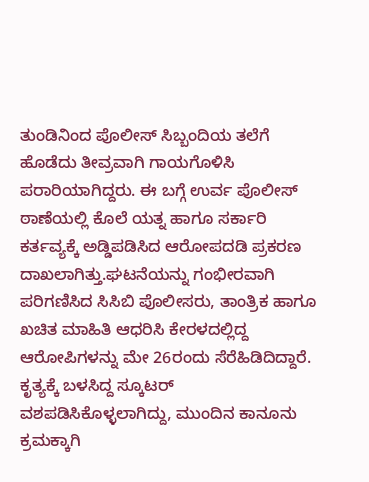ತುಂಡಿನಿಂದ ಪೊಲೀಸ್ ಸಿಬ್ಬಂದಿಯ ತಲೆಗೆ ಹೊಡೆದು ತೀವ್ರವಾಗಿ ಗಾಯಗೊಳಿಸಿ ಪರಾರಿಯಾಗಿದ್ದರು. ಈ ಬಗ್ಗೆ ಉರ್ವ ಪೊಲೀಸ್ ಠಾಣೆಯಲ್ಲಿ ಕೊಲೆ ಯತ್ನ ಹಾಗೂ ಸರ್ಕಾರಿ ಕರ್ತವ್ಯಕ್ಕೆ ಅಡ್ಡಿಪಡಿಸಿದ ಆರೋಪದಡಿ ಪ್ರಕರಣ ದಾಖಲಾಗಿತ್ತು.ಘಟನೆಯನ್ನು ಗಂಭೀರವಾಗಿ ಪರಿಗಣಿಸಿದ ಸಿಸಿಬಿ ಪೊಲೀಸರು, ತಾಂತ್ರಿಕ ಹಾಗೂ ಖಚಿತ ಮಾಹಿತಿ ಆಧರಿಸಿ ಕೇರಳದಲ್ಲಿದ್ದ ಆರೋಪಿಗಳನ್ನು ಮೇ 26ರಂದು ಸೆರೆಹಿಡಿದಿದ್ದಾರೆ. ಕೃತ್ಯಕ್ಕೆ ಬಳಸಿದ್ದ ಸ್ಕೂಟರ್ ವಶಪಡಿಸಿಕೊಳ್ಳಲಾಗಿದ್ದು, ಮುಂದಿನ ಕಾನೂನು ಕ್ರಮಕ್ಕಾಗಿ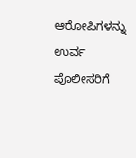ಆರೋಪಿಗಳನ್ನು ಉರ್ವ ಪೊಲೀಸರಿಗೆ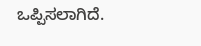ಒಪ್ಪಿಸಲಾಗಿದೆ.